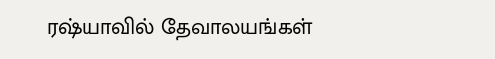ரஷ்யாவில் தேவாலயங்கள்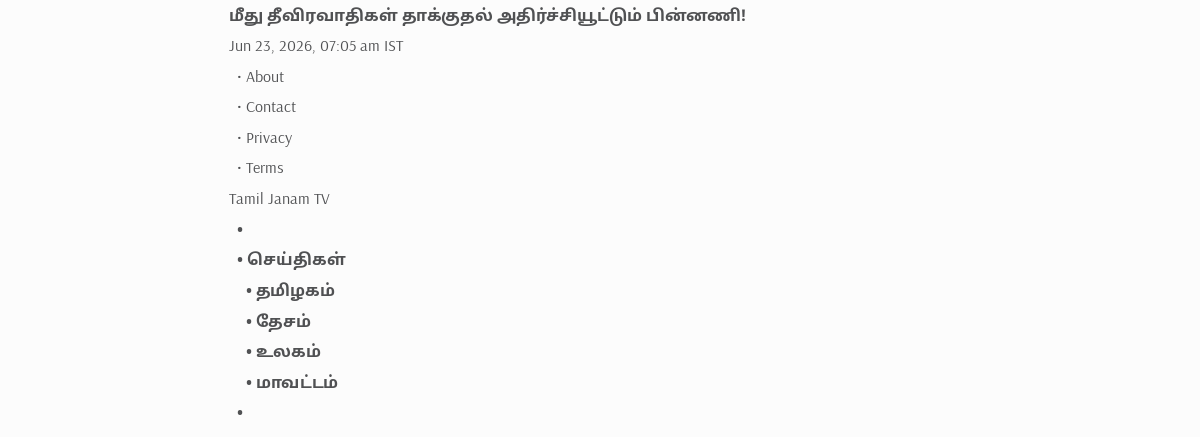மீது தீவிரவாதிகள் தாக்குதல் அதிர்ச்சியூட்டும் பின்னணி!
Jun 23, 2026, 07:05 am IST
  • About
  • Contact
  • Privacy
  • Terms
Tamil Janam TV
  •
  • செய்திகள்
    • தமிழகம்
    • தேசம்
    • உலகம்
    • மாவட்டம்
  •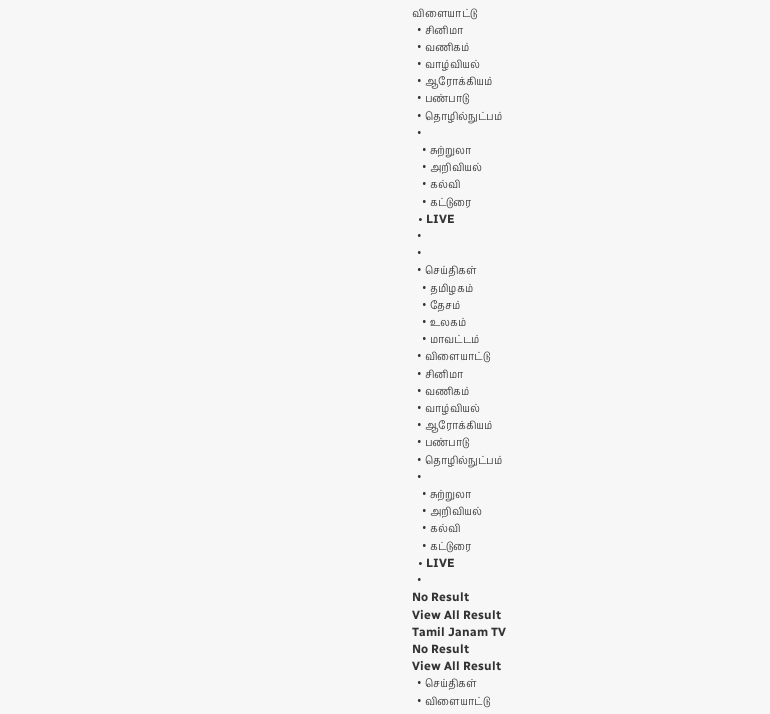விளையாட்டு
  • சினிமா
  • வணிகம்
  • வாழ்வியல்
  • ஆரோக்கியம்
  • பண்பாடு
  • தொழில்நுட்பம்
  •
    • சுற்றுலா
    • அறிவியல்
    • கல்வி
    • கட்டுரை
  • LIVE
  •
  •
  • செய்திகள்
    • தமிழகம்
    • தேசம்
    • உலகம்
    • மாவட்டம்
  • விளையாட்டு
  • சினிமா
  • வணிகம்
  • வாழ்வியல்
  • ஆரோக்கியம்
  • பண்பாடு
  • தொழில்நுட்பம்
  •
    • சுற்றுலா
    • அறிவியல்
    • கல்வி
    • கட்டுரை
  • LIVE
  •
No Result
View All Result
Tamil Janam TV
No Result
View All Result
  • செய்திகள்
  • விளையாட்டு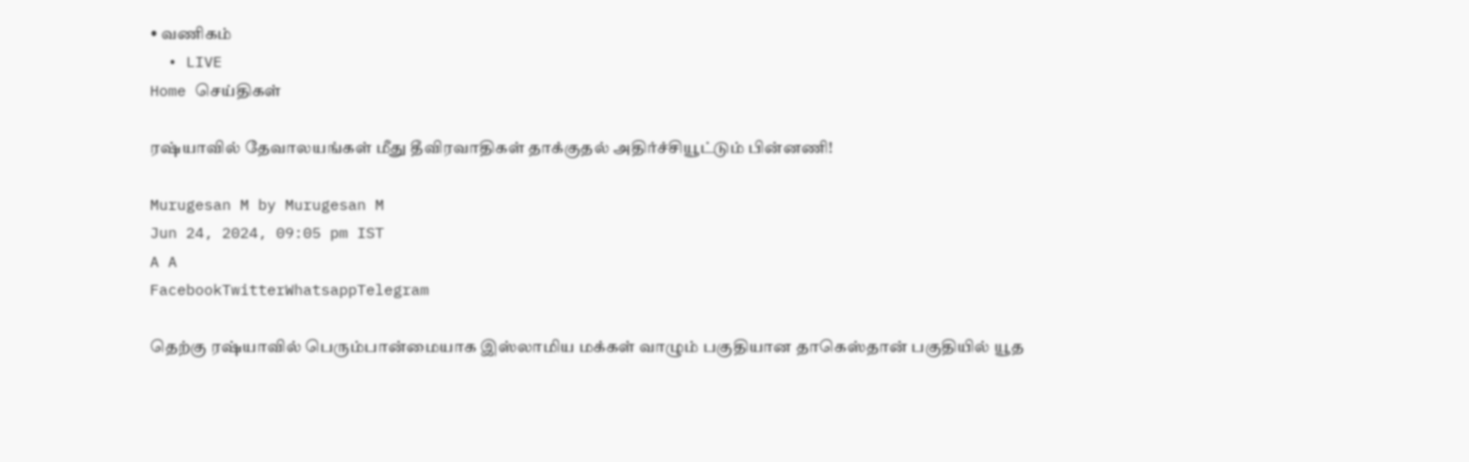• வணிகம்
  • LIVE
Home செய்திகள்

ரஷ்யாவில் தேவாலயங்கள் மீது தீவிரவாதிகள் தாக்குதல் அதிர்ச்சியூட்டும் பின்னணி!

Murugesan M by Murugesan M
Jun 24, 2024, 09:05 pm IST
A A
FacebookTwitterWhatsappTelegram

தெற்கு ரஷ்யாவில் பெரும்பான்மையாக இஸ்லாமிய மக்கள் வாழும் பகுதியான தாகெஸ்தான் பகுதியில் யூத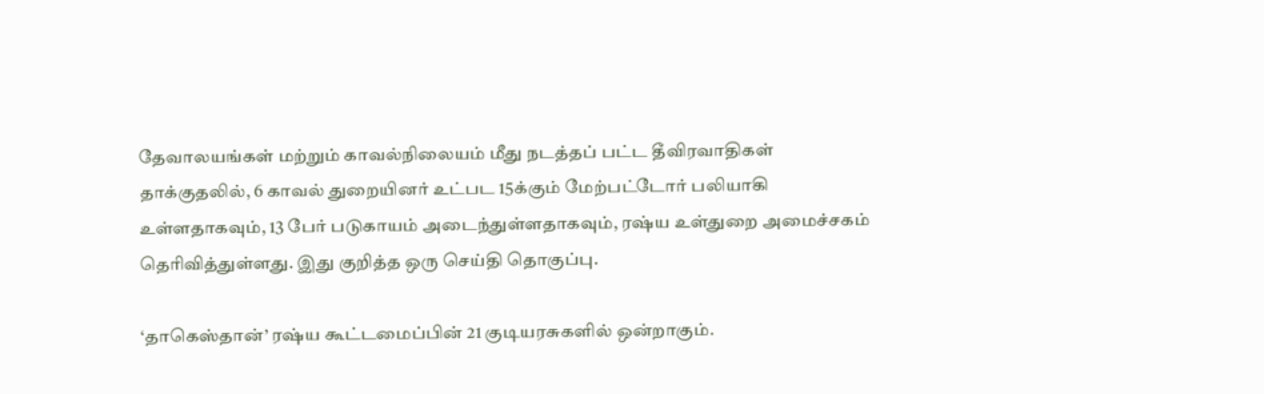தேவாலயங்கள் மற்றும் காவல்நிலையம் மீது நடத்தப் பட்ட தீவிரவாதிகள் தாக்குதலில், 6 காவல் துறையினர் உட்பட 15க்கும் மேற்பட்டோர் பலியாகி உள்ளதாகவும், 13 பேர் படுகாயம் அடைந்துள்ளதாகவும், ரஷ்ய உள்துறை அமைச்சகம் தெரிவித்துள்ளது. இது குறித்த ஒரு செய்தி தொகுப்பு.

‘தாகெஸ்தான்’ ரஷ்ய கூட்டமைப்பின் 21 குடியரசுகளில் ஒன்றாகும்.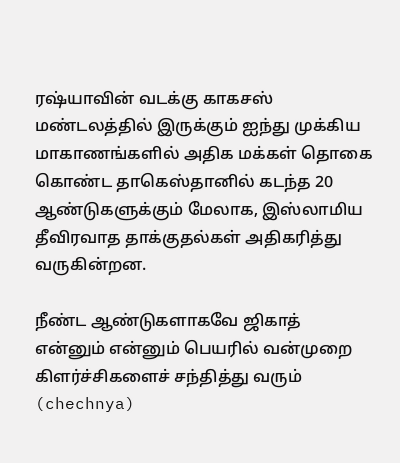ரஷ்யாவின் வடக்கு காகசஸ் மண்டலத்தில் இருக்கும் ஐந்து முக்கிய மாகாணங்களில் அதிக மக்கள் தொகை கொண்ட தாகெஸ்தானில் கடந்த 20 ஆண்டுகளுக்கும் மேலாக, இஸ்லாமிய தீவிரவாத தாக்குதல்கள் அதிகரித்து வருகின்றன.

நீண்ட ஆண்டுகளாகவே ஜிகாத் என்னும் என்னும் பெயரில் வன்முறை கிளர்ச்சிகளைச் சந்தித்து வரும் (chechnya)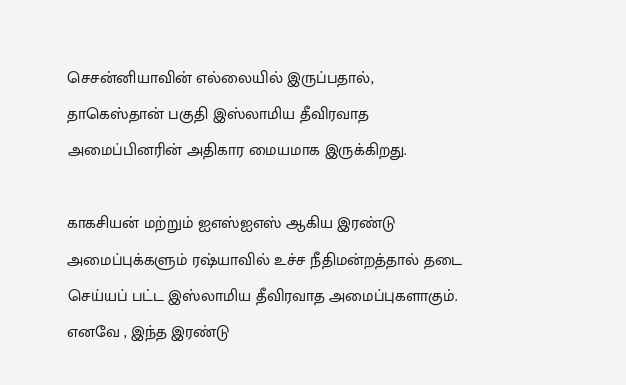செசன்னியாவின் எல்லையில் இருப்பதால், தாகெஸ்தான் பகுதி இஸ்லாமிய தீவிரவாத அமைப்பினரின் அதிகார மையமாக இருக்கிறது.

காகசியன் மற்றும் ஐஎஸ்ஐஎஸ் ஆகிய இரண்டு அமைப்புக்களும் ரஷ்யாவில் உச்ச நீதிமன்றத்தால் தடை செய்யப் பட்ட இஸ்லாமிய தீவிரவாத அமைப்புகளாகும். எனவே , இந்த இரண்டு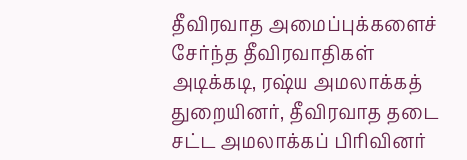தீவிரவாத அமைப்புக்களைச் சேர்ந்த தீவிரவாதிகள் அடிக்கடி, ரஷ்ய அமலாக்கத் துறையினர், தீவிரவாத தடை சட்ட அமலாக்கப் பிரிவினர்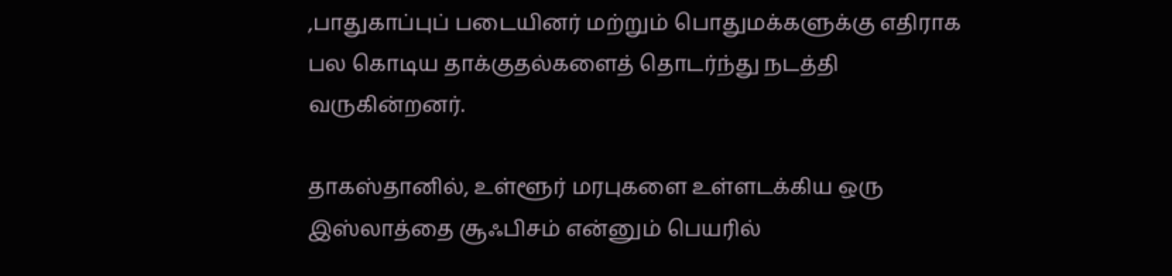,பாதுகாப்புப் படையினர் மற்றும் பொதுமக்களுக்கு எதிராக பல கொடிய தாக்குதல்களைத் தொடர்ந்து நடத்தி வருகின்றனர்.

தாகஸ்தானில், உள்ளூர் மரபுகளை உள்ளடக்கிய ஒரு இஸ்லாத்தை சூஃபிசம் என்னும் பெயரில்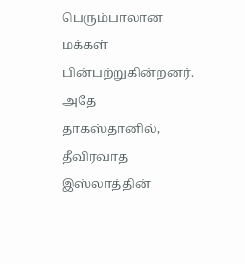பெரும்பாலான மக்கள் பின்பற்றுகின்றனர். அதே தாகஸ்தானில், தீவிரவாத இஸ்லாத்தின்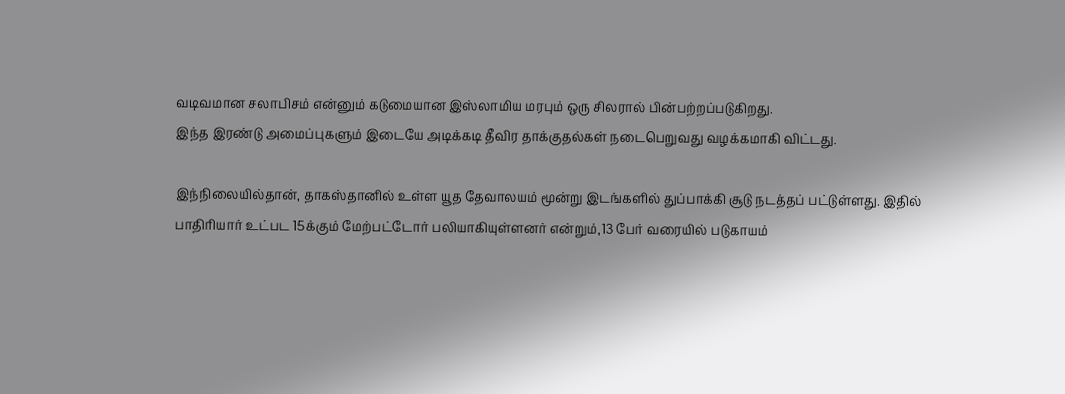வடிவமான சலாபிசம் என்னும் கடுமையான இஸ்லாமிய மரபும் ஒரு சிலரால் பின்பற்றப்படுகிறது.
இந்த இரண்டு அமைப்புகளும் இடையே அடிக்கடி தீவிர தாக்குதல்கள் நடைபெறுவது வழக்கமாகி விட்டது.

இந்நிலையில்தான், தாகஸ்தானில் உள்ள யூத தேவாலயம் மூன்று இடங்களில் துப்பாக்கி சூடு நடத்தப் பட்டுள்ளது. இதில் பாதிரியார் உட்பட 15க்கும் மேற்பட்டோர் பலியாகியுள்ளனர் என்றும்,13 பேர் வரையில் படுகாயம்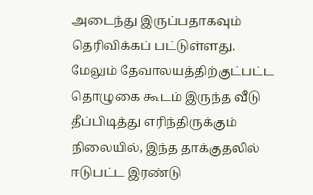அடைந்து இருப்பதாகவும் தெரிவிக்கப் பட்டுள்ளது. மேலும் தேவாலயத்திற்குட்பட்ட தொழுகை கூடம் இருந்த வீடு தீப்பிடித்து எரிந்திருக்கும் நிலையில், இந்த தாக்குதலில் ஈடுபட்ட இரண்டு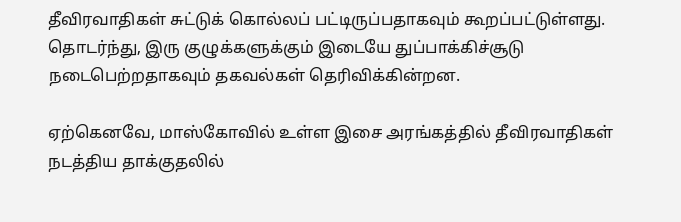தீவிரவாதிகள் சுட்டுக் கொல்லப் பட்டிருப்பதாகவும் கூறப்பட்டுள்ளது. தொடர்ந்து, இரு குழுக்களுக்கும் இடையே துப்பாக்கிச்சூடு நடைபெற்றதாகவும் தகவல்கள் தெரிவிக்கின்றன.

ஏற்கெனவே, மாஸ்கோவில் உள்ள இசை அரங்கத்தில் தீவிரவாதிகள் நடத்திய தாக்குதலில்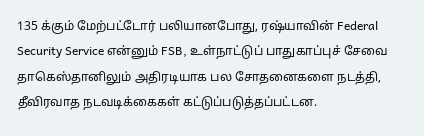135 க்கும் மேற்பட்டோர் பலியானபோது, ரஷ்யாவின் Federal Security Service என்னும் FSB, உள்நாட்டுப் பாதுகாப்புச் சேவை தாகெஸ்தானிலும் அதிரடியாக பல சோதனைகளை நடத்தி, தீவிரவாத நடவடிக்கைகள் கட்டுப்படுத்தப்பட்டன.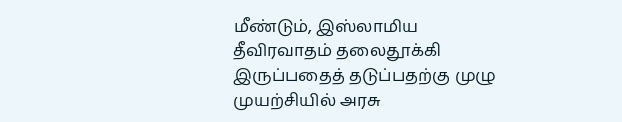மீண்டும், இஸ்லாமிய தீவிரவாதம் தலைதூக்கி இருப்பதைத் தடுப்பதற்கு முழு முயற்சியில் அரசு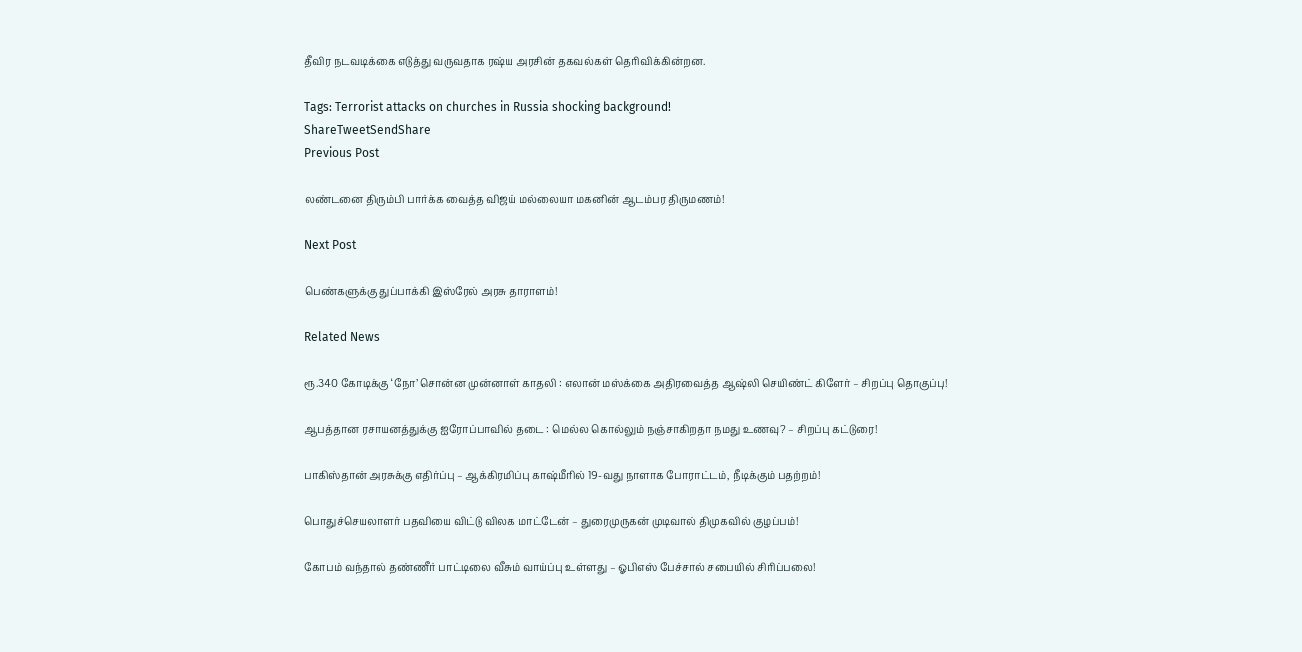தீவிர நடவடிக்கை எடுத்து வருவதாக ரஷ்ய அரசின் தகவல்கள் தெரிவிக்கின்றன.

Tags: Terrorist attacks on churches in Russia shocking background!
ShareTweetSendShare
Previous Post

லண்டனை திரும்பி பார்க்க வைத்த விஜய் மல்லையா மகனின் ஆடம்பர திருமணம்!

Next Post

பெண்களுக்கு துப்பாக்கி இஸ்ரேல் அரசு தாராளம்!

Related News

ரூ.340 கோடிக்கு ‘நோ’ சொன்ன முன்னாள் காதலி : எலான் மஸ்க்கை அதிரவைத்த ஆஷ்லி செயிண்ட் கிளேர் – சிறப்பு தொகுப்பு!

ஆபத்தான ரசாயனத்துக்கு ஐரோப்பாவில் தடை : மெல்ல கொல்லும் நஞ்சாகிறதா நமது உணவு? – சிறப்பு கட்டுரை!

பாகிஸ்தான் அரசுக்கு எதிர்ப்பு – ஆக்கிரமிப்பு காஷ்மீரில் 19-வது நாளாக போராட்டம், நீடிக்கும் பதற்றம்!

பொதுச்செயலாளர் பதவியை விட்டு விலக மாட்டேன் – துரைமுருகன் முடிவால் திமுகவில் குழப்பம்!

கோபம் வந்தால் தண்ணீர் பாட்டிலை வீசும் வாய்ப்பு உள்ளது – ஓபிஎஸ் பேச்சால் சபையில் சிரிப்பலை!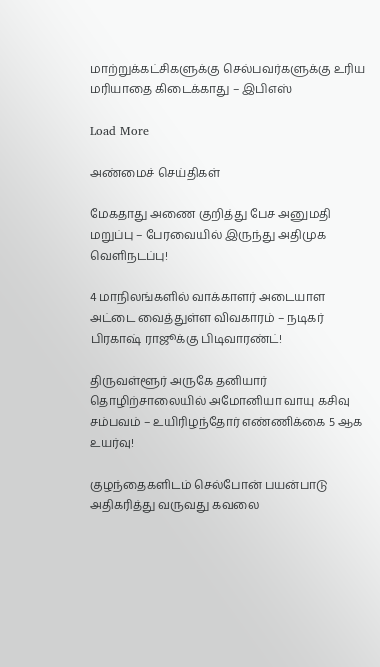மாற்றுக்கட்சிகளுக்கு செல்பவர்களுக்கு உரிய மரியாதை கிடைக்காது – இபிஎஸ்

Load More

அண்மைச் செய்திகள்

மேகதாது அணை குறித்து பேச அனுமதி மறுப்பு – பேரவையில் இருந்து அதிமுக வெளிநடப்பு!

4 மாநிலங்களில் வாக்காளர் அடையாள அட்டை வைத்துள்ள விவகாரம் – நடிகர் பிரகாஷ் ராஜூக்கு பிடிவாரண்ட்!

திருவள்ளூர் அருகே தனியார் தொழிற்சாலையில் அமோனியா வாயு கசிவு சம்பவம் – உயிரிழந்தோர் எண்ணிக்கை 5 ஆக உயர்வு!

குழந்தைகளிடம் செல்போன் பயன்பாடு அதிகரித்து வருவது கவலை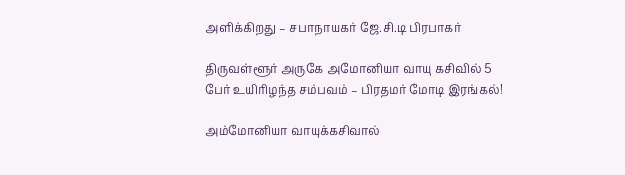அளிக்கிறது – சபாநாயகர் ஜே.சி.டி பிரபாகர்

திருவள்ளூர் அருகே அமோனியா வாயு கசிவில் 5 பேர் உயிரிழந்த சம்பவம் – பிரதமர் மோடி இரங்கல்!

அம்மோனியா வாயுக்கசிவால்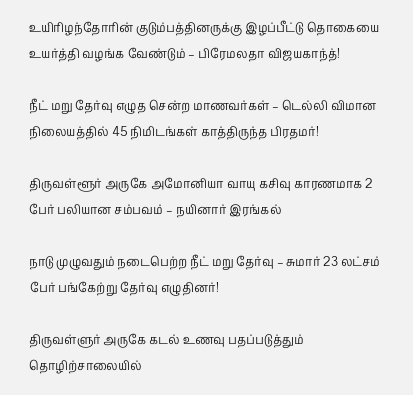உயிரிழந்தோரின் குடும்பத்தினருக்கு இழப்பீட்டு தொகையை உயர்த்தி வழங்க வேண்டும் – பிரேமலதா விஜயகாந்த்!

நீட் மறு தேர்வு எழுத சென்ற மாணவர்கள் – டெல்லி விமான நிலையத்தில் 45 நிமிடங்கள் காத்திருந்த பிரதமர்!

திருவள்ளூர் அருகே அமோனியா வாயு கசிவு காரணமாக 2 பேர் பலியான சம்பவம் – நயினார் இரங்கல்

நாடு முழுவதும் நடைபெற்ற நீட் மறு தேர்வு – சுமார் 23 லட்சம் பேர் பங்கேற்று தேர்வு எழுதினர்!

திருவள்ளுர் அருகே கடல் உணவு பதப்படுத்தும் தொழிற்சாலையில்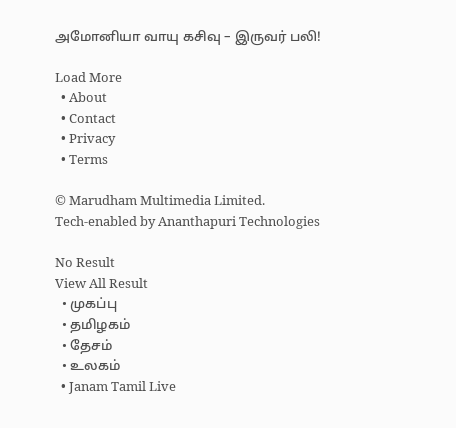அமோனியா வாயு கசிவு – இருவர் பலி!

Load More
  • About
  • Contact
  • Privacy
  • Terms

© Marudham Multimedia Limited.
Tech-enabled by Ananthapuri Technologies

No Result
View All Result
  • முகப்பு
  • தமிழகம்
  • தேசம்
  • உலகம்
  • Janam Tamil Live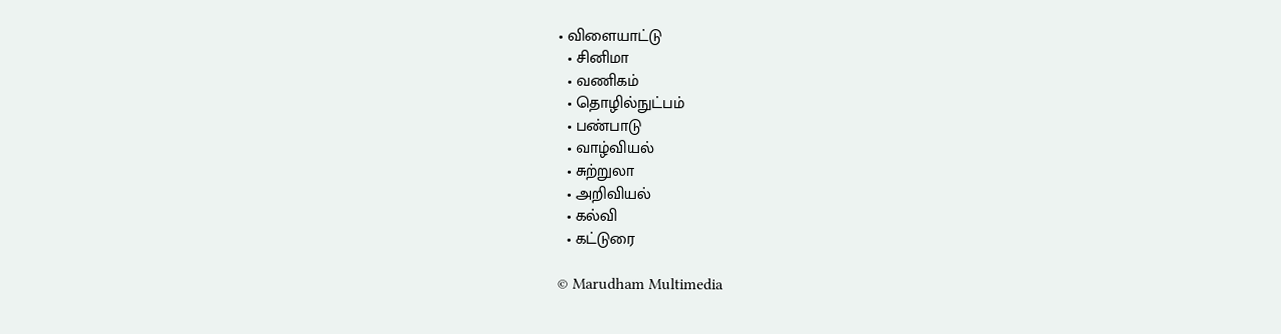• விளையாட்டு
  • சினிமா
  • வணிகம்
  • தொழில்நுட்பம்
  • பண்பாடு
  • வாழ்வியல்
  • சுற்றுலா
  • அறிவியல்
  • கல்வி
  • கட்டுரை

© Marudham Multimedia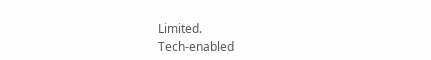Limited.
Tech-enabled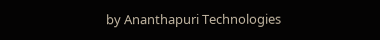by Ananthapuri Technologies